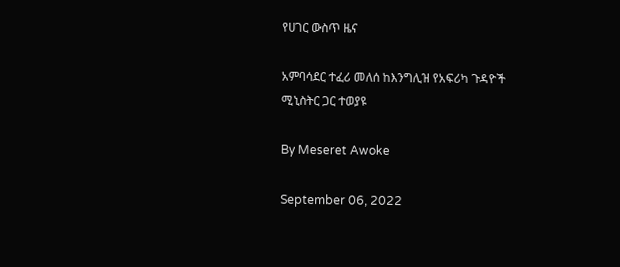የሀገር ውስጥ ዜና

አምባሳደር ተፈሪ መለሰ ከእንግሊዝ የአፍሪካ ጉዳዮች ሚኒስትር ጋር ተወያዩ

By Meseret Awoke

September 06, 2022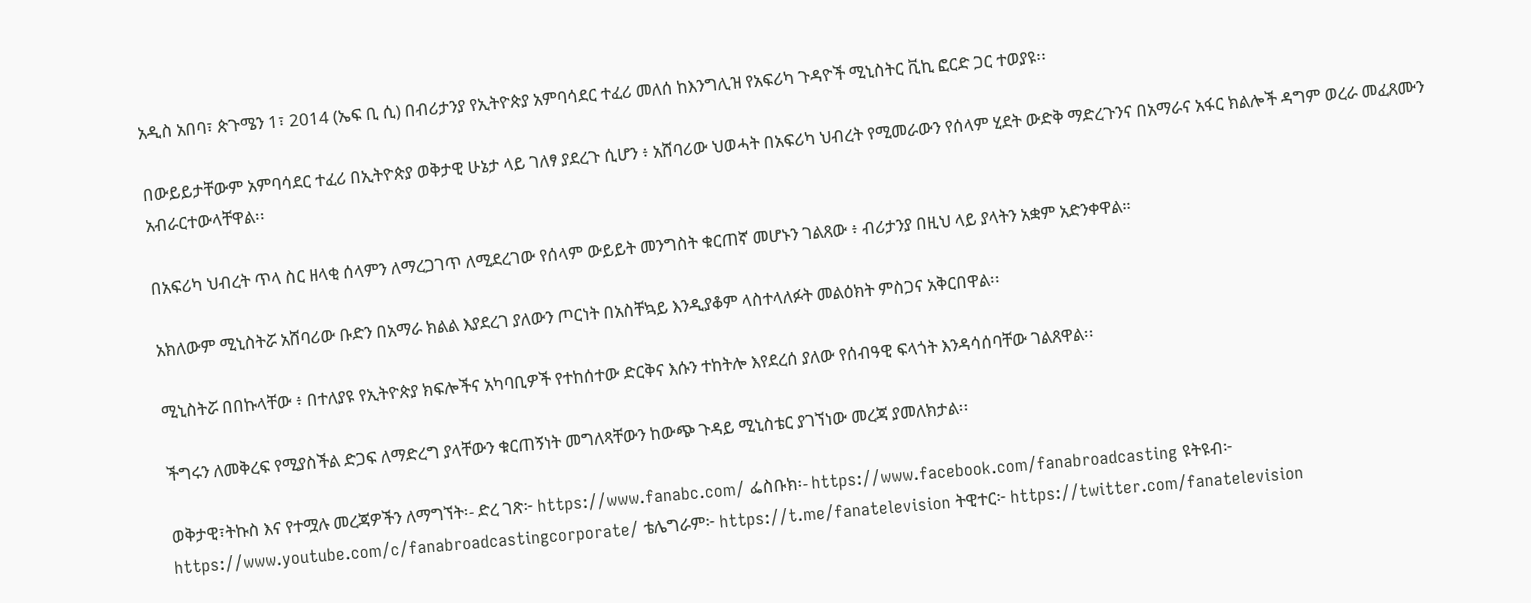አዲስ አበባ፣ ጵጉሜን 1፣ 2014 (ኤፍ ቢ ሲ) በብሪታንያ የኢትዮጵያ አምባሳደር ተፈሪ መለሰ ከእንግሊዝ የአፍሪካ ጉዳዮች ሚኒስትር ቪኪ ፎርድ ጋር ተወያዩ፡፡

በውይይታቸውም አምባሳደር ተፈሪ በኢትዮጵያ ወቅታዊ ሁኔታ ላይ ገለፃ ያደረጉ ሲሆን ፥ አሸባሪው ህወሓት በአፍሪካ ህብረት የሚመራውን የሰላም ሂደት ውድቅ ማድረጉንና በአማራና አፋር ክልሎች ዳግም ወረራ መፈጸሙን አብራርተውላቸዋል፡፡

በአፍሪካ ህብረት ጥላ ስር ዘላቂ ሰላምን ለማረጋገጥ ለሚደረገው የሰላም ውይይት መንግስት ቁርጠኛ መሆኑን ገልጸው ፥ ብሪታንያ በዚህ ላይ ያላትን አቋም አድንቀዋል።

አክለውም ሚኒስትሯ አሸባሪው ቡድን በአማራ ክልል እያደረገ ያለውን ጦርነት በአስቸኳይ እንዲያቆም ላስተላለፉት መልዕክት ምስጋና አቅርበዋል፡፡

ሚኒስትሯ በበኩላቸው ፥ በተለያዩ የኢትዮጵያ ክፍሎችና አካባቢዎች የተከሰተው ድርቅና እሱን ተከትሎ እየደረሰ ያለው የሰብዓዊ ፍላጎት እንዳሳሰባቸው ገልጸዋል፡፡

ችግሩን ለመቅረፍ የሚያስችል ድጋፍ ለማድረግ ያላቸውን ቁርጠኝነት መግለጻቸውን ከውጭ ጉዳይ ሚኒስቴር ያገኘነው መረጃ ያመለክታል፡፡

ወቅታዊ፣ትኩስ እና የተሟሉ መረጃዎችን ለማግኘት፡- ድረ ገጽ፦ https://www.fanabc.com/ ፌስቡክ፡- https://www.facebook.com/fanabroadcasting ዩትዩብ፦ https://www.youtube.com/c/fanabroadcastingcorporate/ ቴሌግራም፦ https://t.me/fanatelevision ትዊተር፦ https://twitter.com/fanatelevision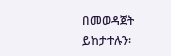በመወዳጀት ይከታተሉን፡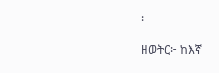፡

ዘወትር፦ ከእኛ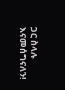ጋር ስላሉ እናመሰግናለን!